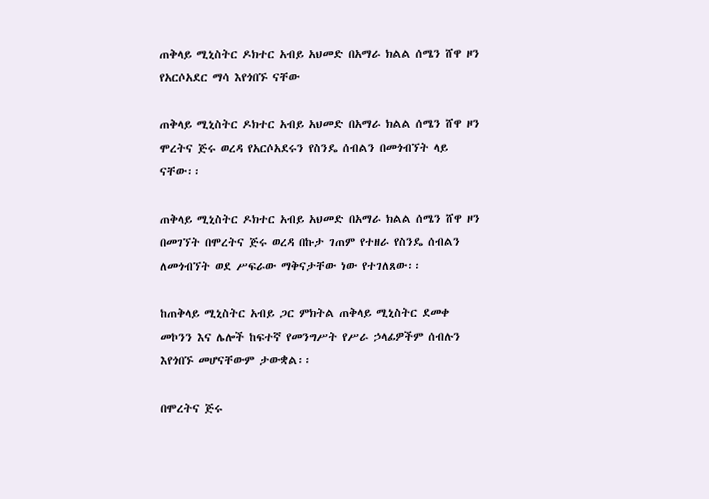ጠቅላይ ሚኒስትር ዶክተር አብይ አህመድ በአማራ ክልል ሰሜን ሸዋ ዞን የአርሶአደር ማሳ እየጎበኙ ናቸው

ጠቅላይ ሚኒስትር ዶክተር አብይ አህመድ በአማራ ክልል ሰሜን ሸዋ ዞን ሞረትና ጅሩ ወረዳ የአርሶአደሩን የስንዴ ሰብልን በመጎብኘት ላይ ናቸው፡፡

ጠቅላይ ሚኒስትር ዶክተር አብይ አህመድ በአማራ ክልል ሰሜን ሸዋ ዞን በመገኘት በሞረትና ጅሩ ወረዳ በኩታ ገጠም የተዘራ የስንዴ ሰብልን ለመጎብኘት ወደ ሥፍራው ማቅናታቸው ነው የተገለጸው፡፡

ከጠቅላይ ሚኒስትር አብይ ጋር ምክትል ጠቅላይ ሚኒስትር ደመቀ መኮንን እና ሌሎች ከፍተኛ የመንግሥት የሥራ ኃላፊዎችም ሰብሉን እየጎበኙ መሆናቸውም ታውቋል፡፡

በሞረትና ጅሩ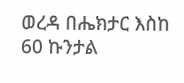ወረዳ በሔክታር እስከ 60 ኩንታል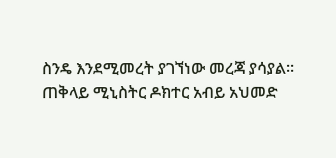ስንዴ እንደሚመረት ያገኘነው መረጃ ያሳያል፡፡
ጠቅላይ ሚኒስትር ዶክተር አብይ አህመድ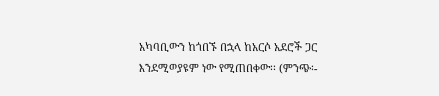አካባቢውን ከጎበኙ በኋላ ከአርሶ አደሮች ጋር እንደሚወያዩም ነው የሚጠበቀው፡፡ (ምንጭ፡-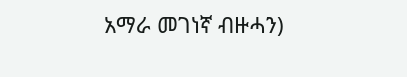አማራ መገነኛ ብዙሓን)